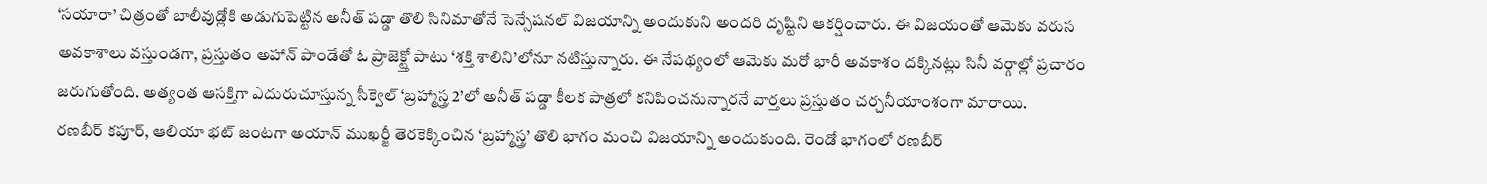‘సయారా’ చిత్రంతో బాలీవుడ్లోకి అడుగుపెట్టిన అనీత్ పడ్డా తొలి సినిమాతోనే సెన్సేషనల్ విజయాన్ని అందుకుని అందరి దృష్టిని ఆకర్షించారు. ఈ విజయంతో ఆమెకు వరుస అవకాశాలు వస్తుండగా, ప్రస్తుతం అహాన్ పాండేతో ఓ ప్రాజెక్ట్తో పాటు ‘శక్తి శాలిని’లోనూ నటిస్తున్నారు. ఈ నేపథ్యంలో ఆమెకు మరో భారీ అవకాశం దక్కినట్లు సినీ వర్గాల్లో ప్రచారం జరుగుతోంది. అత్యంత ఆసక్తిగా ఎదురుచూస్తున్న సీక్వెల్ ‘బ్రహ్మాస్త్ర 2’లో అనీత్ పడ్డా కీలక పాత్రలో కనిపించనున్నారనే వార్తలు ప్రస్తుతం చర్చనీయాంశంగా మారాయి.
రణబీర్ కపూర్, ఆలియా భట్ జంటగా అయాన్ ముఖర్జీ తెరకెక్కించిన ‘బ్రహ్మాస్త్ర’ తొలి భాగం మంచి విజయాన్ని అందుకుంది. రెండో భాగంలో రణబీర్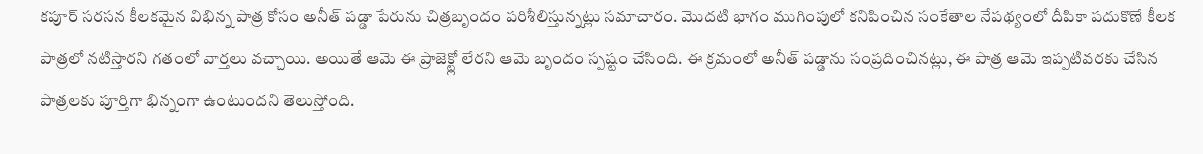కపూర్ సరసన కీలకమైన విభిన్న పాత్ర కోసం అనీత్ పడ్డా పేరును చిత్రబృందం పరిశీలిస్తున్నట్లు సమాచారం. మొదటి భాగం ముగింపులో కనిపించిన సంకేతాల నేపథ్యంలో దీపికా పదుకొణే కీలక పాత్రలో నటిస్తారని గతంలో వార్తలు వచ్చాయి. అయితే ఆమె ఈ ప్రాజెక్ట్లో లేరని ఆమె బృందం స్పష్టం చేసింది. ఈ క్రమంలో అనీత్ పడ్డాను సంప్రదించినట్లు, ఈ పాత్ర ఆమె ఇప్పటివరకు చేసిన పాత్రలకు పూర్తిగా భిన్నంగా ఉంటుందని తెలుస్తోంది.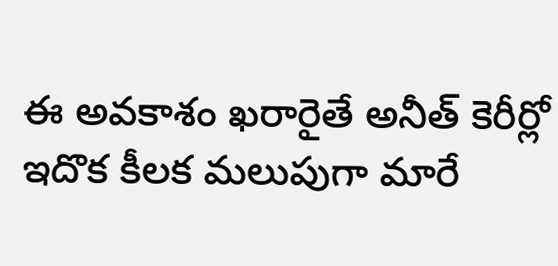ఈ అవకాశం ఖరారైతే అనీత్ కెరీర్లో ఇదొక కీలక మలుపుగా మారే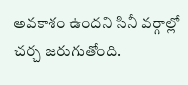అవకాశం ఉందని సినీ వర్గాల్లో చర్చ జరుగుతోంది.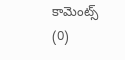కామెంట్స్ (0)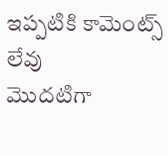ఇప్పటికి కామెంట్స్ లేవు
మొదటిగా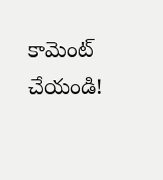కామెంట్ చేయండి!